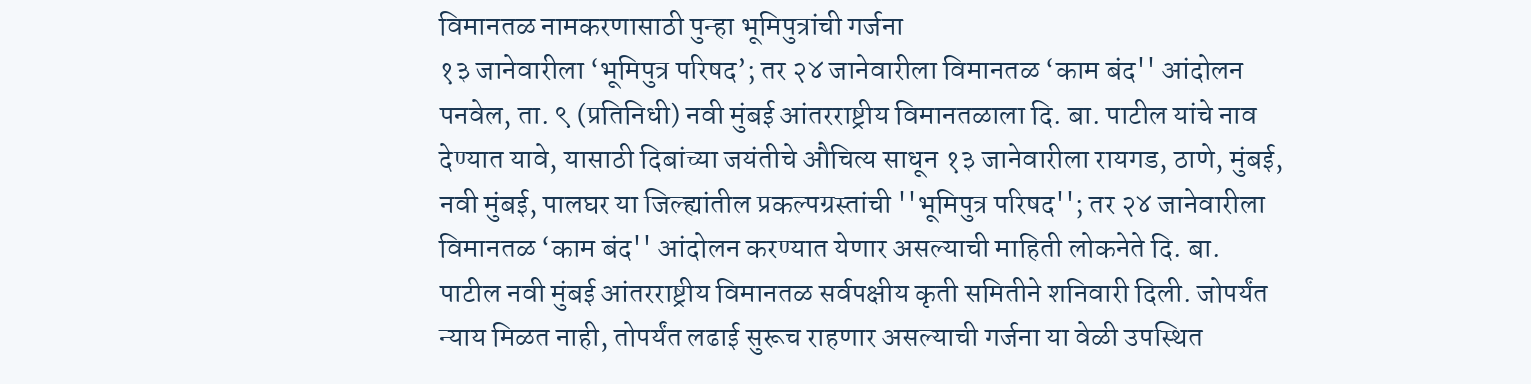विमानतळ नामकरणासाठी पुन्हा भूमिपुत्रांची गर्जना
१३ जानेवारीला ‘भूमिपुत्र परिषद’; तर २४ जानेवारीला विमानतळ ‘काम बंद'' आंदोलन
पनवेल, ता. ९ (प्रतिनिधी) नवी मुंबई आंतरराष्ट्रीय विमानतळाला दि. बा. पाटील यांचे नाव देण्यात यावे, यासाठी दिबांच्या जयंतीचे औचित्य साधून १३ जानेवारीला रायगड, ठाणे, मुंबई, नवी मुंबई, पालघर या जिल्ह्यांतील प्रकल्पग्रस्तांची ''भूमिपुत्र परिषद''; तर २४ जानेवारीला विमानतळ ‘काम बंद'' आंदोलन करण्यात येणार असल्याची माहिती लोकनेते दि. बा. पाटील नवी मुंबई आंतरराष्ट्रीय विमानतळ सर्वपक्षीय कृती समितीने शनिवारी दिली. जोपर्यंत न्याय मिळत नाही, तोपर्यंत लढाई सुरूच राहणार असल्याची गर्जना या वेळी उपस्थित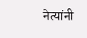नेत्यांनी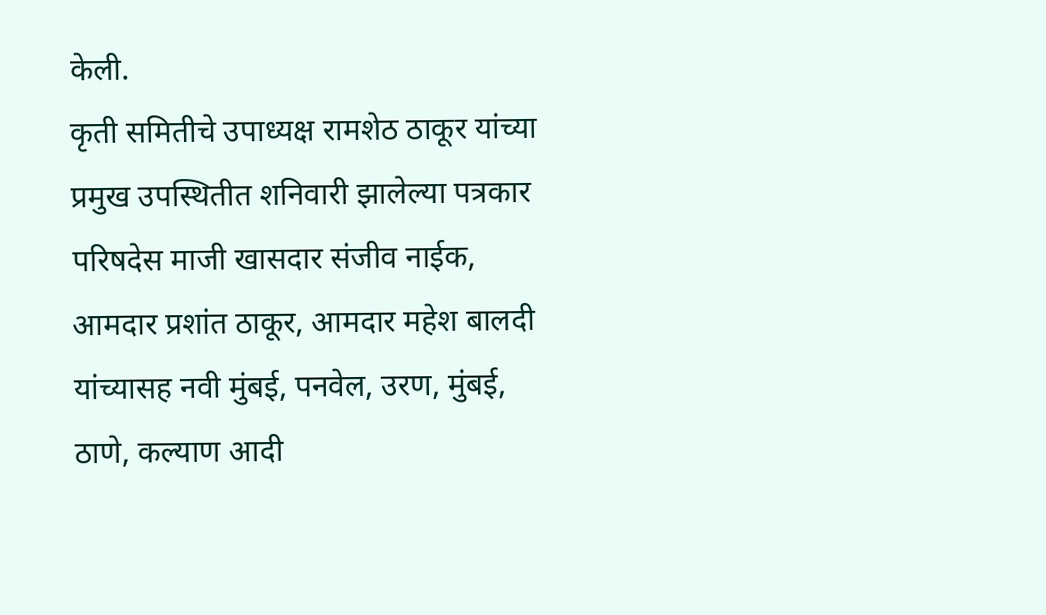केली.
कृती समितीचे उपाध्यक्ष रामशेठ ठाकूर यांच्या प्रमुख उपस्थितीत शनिवारी झालेल्या पत्रकार परिषदेस माजी खासदार संजीव नाईक, आमदार प्रशांत ठाकूर, आमदार महेश बालदी यांच्यासह नवी मुंबई, पनवेल, उरण, मुंबई, ठाणे, कल्याण आदी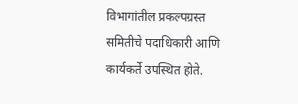विभागांतील प्रकल्पग्रस्त समितीचे पदाधिकारी आणि कार्यकर्ते उपस्थित होते.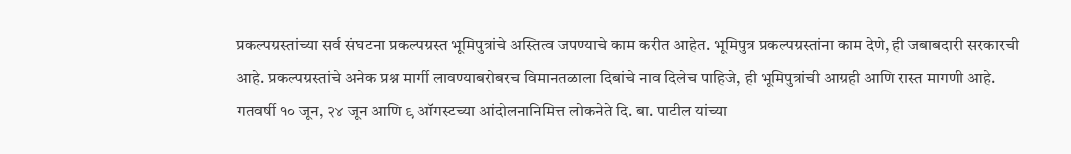प्रकल्पग्रस्तांच्या सर्व संघटना प्रकल्पग्रस्त भूमिपुत्रांचे अस्तित्व जपण्याचे काम करीत आहेत. भूमिपुत्र प्रकल्पग्रस्तांना काम देणे, ही जबाबदारी सरकारची आहे. प्रकल्पग्रस्तांचे अनेक प्रश्न मार्गी लावण्याबरोबरच विमानतळाला दिबांचे नाव दिलेच पाहिजे, ही भूमिपुत्रांची आग्रही आणि रास्त मागणी आहे. गतवर्षी १० जून, २४ जून आणि ९ ऑगस्टच्या आंदोलनानिमित्त लोकनेते दि. बा. पाटील यांच्या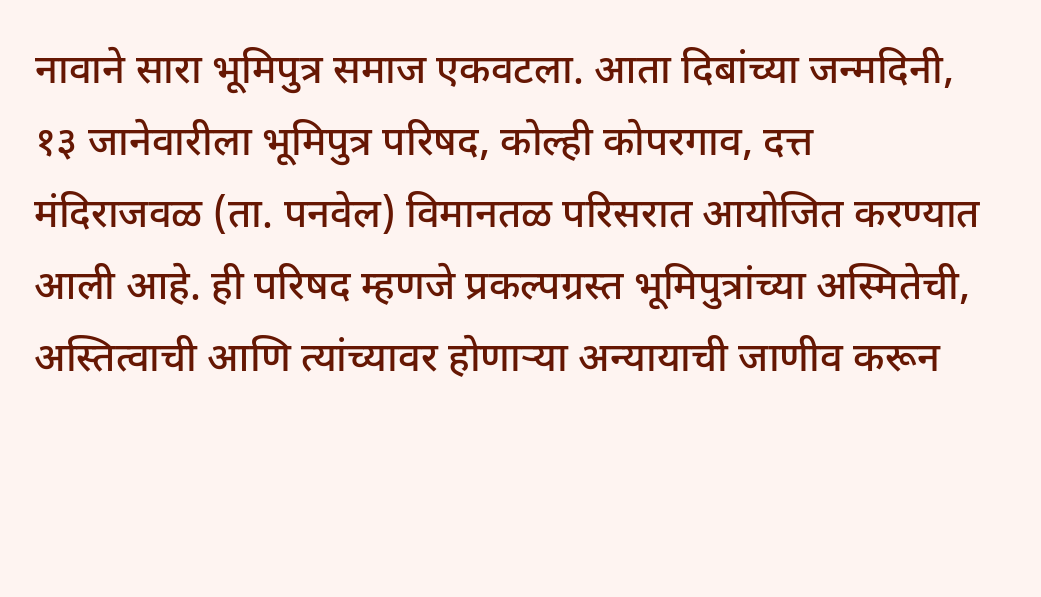नावाने सारा भूमिपुत्र समाज एकवटला. आता दिबांच्या जन्मदिनी, १३ जानेवारीला भूमिपुत्र परिषद, कोल्ही कोपरगाव, दत्त मंदिराजवळ (ता. पनवेल) विमानतळ परिसरात आयोजित करण्यात आली आहे. ही परिषद म्हणजे प्रकल्पग्रस्त भूमिपुत्रांच्या अस्मितेची, अस्तित्वाची आणि त्यांच्यावर होणाऱ्या अन्यायाची जाणीव करून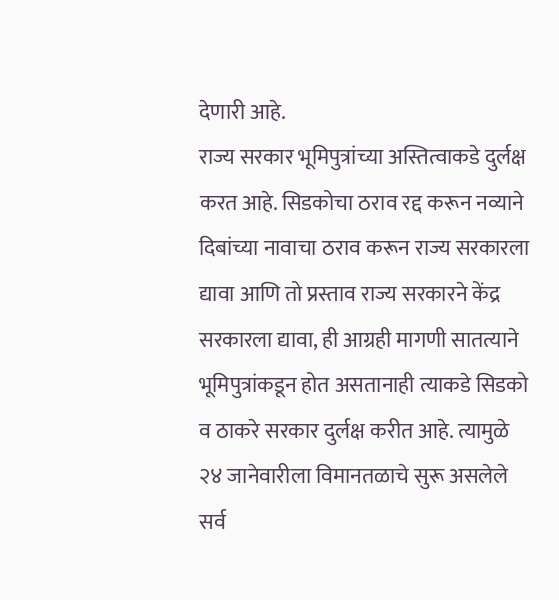देणारी आहे.
राज्य सरकार भूमिपुत्रांच्या अस्तित्वाकडे दुर्लक्ष करत आहे. सिडकोचा ठराव रद्द करून नव्याने दिबांच्या नावाचा ठराव करून राज्य सरकारला द्यावा आणि तो प्रस्ताव राज्य सरकारने केंद्र सरकारला द्यावा, ही आग्रही मागणी सातत्याने भूमिपुत्रांकडून होत असतानाही त्याकडे सिडको व ठाकरे सरकार दुर्लक्ष करीत आहे. त्यामुळे २४ जानेवारीला विमानतळाचे सुरू असलेले सर्व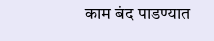काम बंद पाडण्यात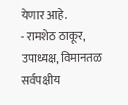येणार आहे.
- रामशेठ ठाकूर, उपाध्यक्ष, विमानतळ सर्वपक्षीय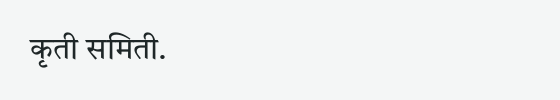कृती समिती.